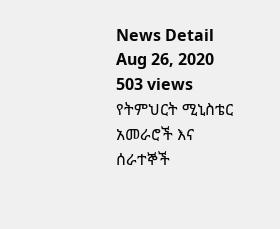News Detail
Aug 26, 2020
503 views
የትምህርት ሚኒስቴር አመራሮች እና ሰራተኞች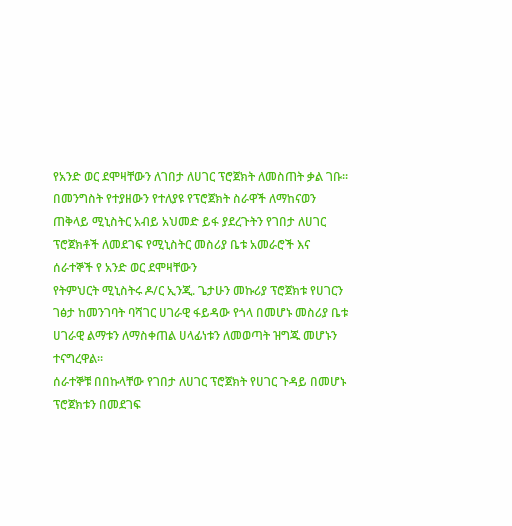የአንድ ወር ደሞዛቸውን ለገበታ ለሀገር ፕሮጀክት ለመስጠት ቃል ገቡ።
በመንግስት የተያዘውን የተለያዩ የፕሮጀክት ስራዋች ለማከናወን ጠቅላይ ሚኒስትር አብይ አህመድ ይፋ ያደረጉትን የገበታ ለሀገር ፕሮጀክቶች ለመደገፍ የሚኒስትር መስሪያ ቤቱ አመራሮች እና ሰራተኞች የ አንድ ወር ደሞዛቸውን
የትምህርት ሚኒስትሩ ዶ/ር ኢንጂ. ጌታሁን መኩሪያ ፕሮጀክቱ የሀገርን ገፅታ ከመንገባት ባሻገር ሀገራዊ ፋይዳው የጎላ በመሆኑ መስሪያ ቤቱ ሀገራዊ ልማቱን ለማስቀጠል ሀላፊነቱን ለመወጣት ዝግጁ መሆኑን ተናግረዋል።
ሰራተኞቹ በበኩላቸው የገበታ ለሀገር ፕሮጀክት የሀገር ጉዳይ በመሆኑ ፕሮጀክቱን በመደገፍ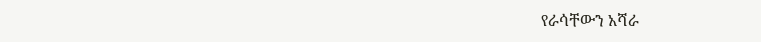የራሳቸውን አሻራ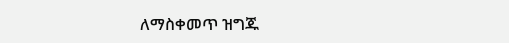ለማስቀመጥ ዝግጁ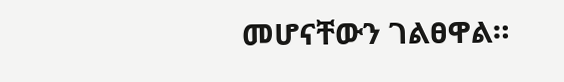መሆናቸውን ገልፀዋል።